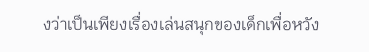งว่าเป็นเพียงเรื่องเล่นสนุกของเด็กเพื่อหวัง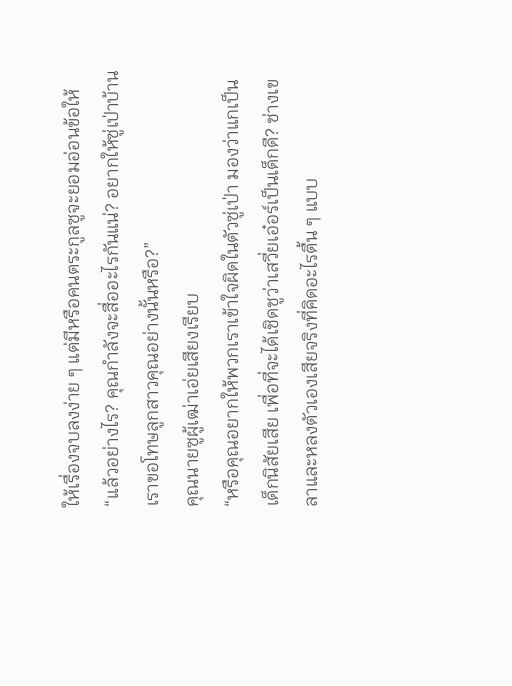ให้เรื่องจบลงง่าย ๆ แต่มีหรือคนตระกูลซูจะยอมอ่อนข้อให้
“แล้วอย่างไร? คุณกำลังจะสื่ออะไรกันแน่? อยากให้ซู่เป่าบ้านเราขอโทษลูกสาวคุณอย่างนั้นหรือ?”
คุณนายซูผู้เฒ่าเอ่ยเสียงเรียบ
“หรือคุณอยากให้พวกเราเข้าใจผิดในตัวซู่เป่า มองว่าแกเป็นเด็กนิสัยเสีย เพื่อที่จะได้เชิดชูว่าเสวี่ยเอ๋อร์เป็นเด็กดี? ช่างเขลาและหลงตัวเองเสียจริงที่คิดอะไรตื้น ๆ แบบ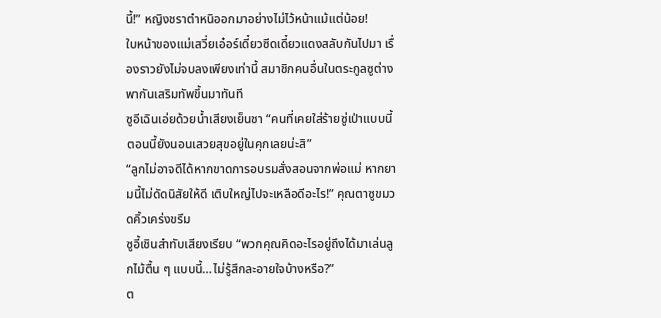นี้!” หญิงชราตำหนิออกมาอย่างไม่ไว้หน้าแม้แต่น้อย!
ใบหน้าของแม่เสวี่ยเอ๋อร์เดี๋ยวซีดเดี๋ยวแดงสลับกันไปมา เรื่องราวยังไม่จบลงเพียงเท่านี้ สมาชิกคนอื่นในตระกูลซูต่างพากันเสริมทัพขึ้นมาทันที
ซูอีเฉินเอ่ยด้วยน้ำเสียงเย็นชา “คนที่เคยใส่ร้ายซู่เป่าแบบนี้ ตอนนี้ยังนอนเสวยสุขอยู่ในคุกเลยน่ะสิ”
“ลูกไม่อาจดีได้หากขาดการอบรมสั่งสอนจากพ่อแม่ หากยามนี้ไม่ดัดนิสัยให้ดี เติบใหญ่ไปจะเหลือดีอะไร!” คุณตาซูขมวดคิ้วเคร่งขรึม
ซูอี้เชินสำทับเสียงเรียบ “พวกคุณคิดอะไรอยู่ถึงได้มาเล่นลูกไม้ตื้น ๆ แบบนี้…ไม่รู้สึกละอายใจบ้างหรือ?”
ต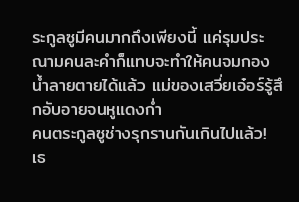ระกูลซูมีคนมากถึงเพียงนี้ แค่รุมประณามคนละคำก็แทบจะทำให้คนจมกองน้ำลายตายได้แล้ว แม่ของเสวี่ยเอ๋อร์รู้สึกอับอายจนหูแดงก่ำ
คนตระกูลซูช่างรุกรานกันเกินไปแล้ว!
เธ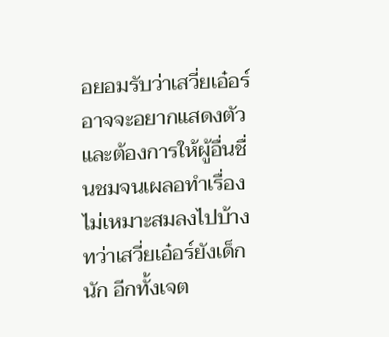อยอมรับว่าเสวี่ยเอ๋อร์อาจจะอยากแสดงตัว และต้องการให้ผู้อื่นชื่นชมจนเผลอทำเรื่องไม่เหมาะสมลงไปบ้าง ทว่าเสวี่ยเอ๋อร์ยังเด็กนัก อีกทั้งเจต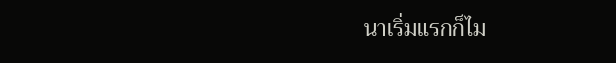นาเริ่มแรกก็ไม